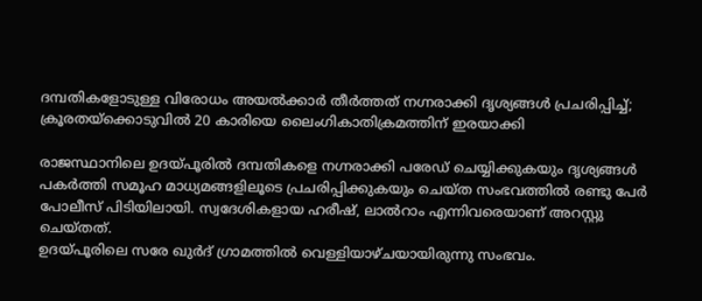ദമ്പതികളോടുള്ള വിരോധം അയൽക്കാർ തീർത്തത് നഗ്നരാക്കി ദൃശ്യങ്ങൾ പ്രചരിപ്പിച്ച്; ക്രൂരതയ്ക്കൊടുവിൽ 20 കാരിയെ ലൈംഗികാതിക്രമത്തിന് ഇരയാക്കി

രാജസ്ഥാനിലെ ഉദയ്പൂരിൽ ദമ്പതികളെ നഗ്നരാക്കി പരേഡ് ചെയ്യിക്കുകയും ദൃശ്യങ്ങൾ പകർത്തി സമൂഹ മാധ്യമങ്ങളിലൂടെ പ്രചരിപ്പിക്കുകയും ചെയ്ത സംഭവത്തിൽ രണ്ടു പേർ പോലീസ് പിടിയിലായി. സ്വദേശികളായ ഹരീഷ്, ലാൽറാം എന്നിവരെയാണ് അറസ്റ്റു ചെയ്തത്.
ഉദയ്പൂരിലെ സരേ ഖുർദ് ഗ്രാമത്തിൽ വെള്ളിയാഴ്ചയായിരുന്നു സംഭവം.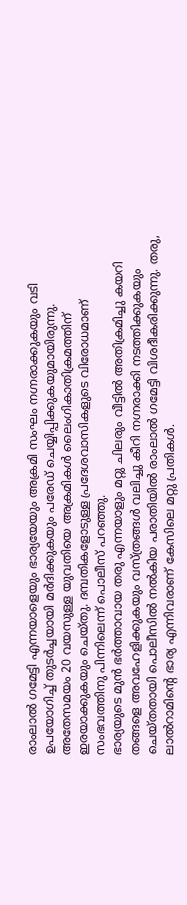രാംലാൽ ഗമേട്ടി എന്നയാളെയും ഭാര്യയേയും അക്രമി സംഘം നഗ്നരാക്കുകയും വടി ഉപയോഗിച്ച് തുടർച്ചയായി മർദിക്കുകയും പരേഡ് ചെയ്യിപ്പിക്കുകയുമായിരുന്നു. അതേസമയം 20 വയസുള്ള യുവതിയെ അക്രമികൾ ലൈംഗികാതിക്രമത്തിന് ഇരയാക്കുകയും ചെയ്തു. ദമ്പതികളോടുള്ള പ്രദേശവാസികളുടെ വിരോധമാണ് സംഭവത്തിനു പിന്നിലെന്ന് പൊലീസ് പറഞ്ഞു.
ഭാര്യയുടെ മുൻ ഭർത്താവായ തരു എന്നയാളും മറ്റു ചിലരും വീട്ടിൽ അതിക്രമിച്ചു കയറി തങ്ങളെ അവഹേളിക്കുകയും വസ്ത്രങ്ങൾ വലിച്ചു കീറി നഗ്നരാക്കി നടത്തിക്കുകയും ചെയ്തതായി പൊലീസിൽ നൽകിയ പരാതിയിൽ രാംലാൽ ഗമേട്ടി വിശദീകരിക്കുന്നു. തരു, ലാൽറാമിന്റെ ഭാര്യ എന്നിവരാണ് കേസിലെ മറ്റു പ്രതികൾ.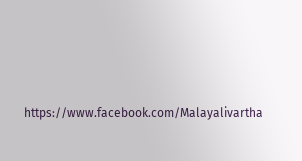https://www.facebook.com/Malayalivartha